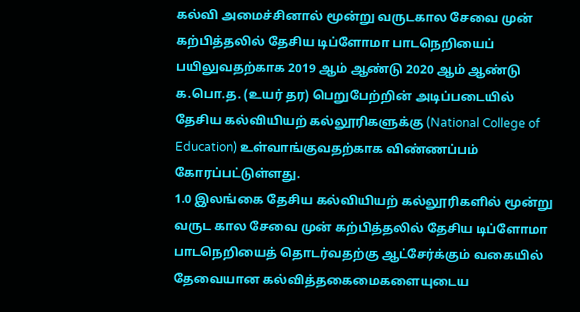கல்வி அமைச்சினால் மூன்று வருடகால சேவை முன் கற்பித்தலில் தேசிய டிப்ளோமா பாடநெறியைப் பயிலுவதற்காக 2019 ஆம் ஆண்டு 2020 ஆம் ஆண்டு க.பொ.த. (உயர் தர) பெறுபேற்றின் அடிப்படையில் தேசிய கல்வியியற் கல்லூரிகளுக்கு (National College of Education) உள்வாங்குவதற்காக விண்ணப்பம் கோரப்பட்டுள்ளது.
1.0 இலங்கை தேசிய கல்வியியற் கல்லூரிகளில் மூன்று வருட கால சேவை முன் கற்பித்தலில் தேசிய டிப்ளோமா பாடநெறியைத் தொடர்வதற்கு ஆட்சேர்க்கும் வகையில் தேவையான கல்வித்தகைமைகளையுடைய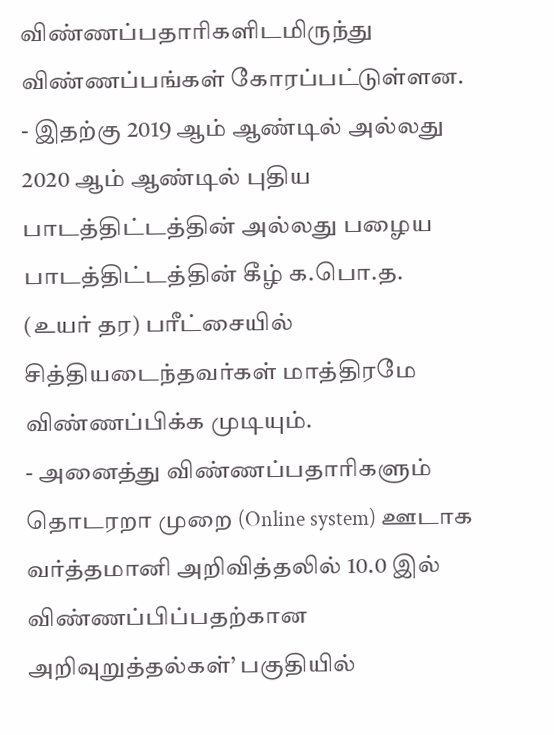விண்ணப்பதாரிகளிடமிருந்து விண்ணப்பங்கள் கோரப்பட்டுள்ளன.
- இதற்கு 2019 ஆம் ஆண்டில் அல்லது 2020 ஆம் ஆண்டில் புதிய பாடத்திட்டத்தின் அல்லது பழைய பாடத்திட்டத்தின் கீழ் க.பொ.த. (உயர் தர) பரீட்சையில் சித்தியடைந்தவர்கள் மாத்திரமே விண்ணப்பிக்க முடியும்.
- அனைத்து விண்ணப்பதாரிகளும் தொடரறா முறை (Online system) ஊடாக வர்த்தமானி அறிவித்தலில் 10.0 இல் விண்ணப்பிப்பதற்கான அறிவுறுத்தல்கள்’ பகுதியில்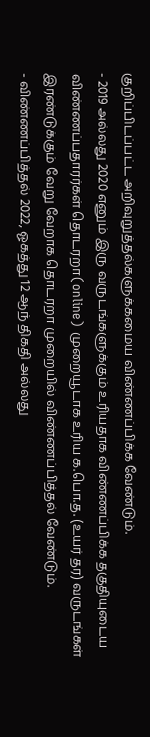குறிப்பிடப்பட்ட அறிவுறுத்தல்களுக்கமைய விண்ணப்பிக்க வேண்டும்.
- 2019 அல்லது 2020 எனும் இரு வருடங்களுக்கும் உரியதாக விண்ணப்பிக்க தகுதியுடைய விண்ணப்பதாரர்கள் தொடரறா(online) முறையூடாக உரிய க.பொ.த. (உயர் தர) வருடங்கள் இரண்டுக்கும் வேறு வேறாக தொடரறா முறையில் விண்ணப்பித்தல் வேண்டும்.
- விண்ணப்பித்தல் 2022, ஓகத்து 12 ஆந் திகதி அல்லது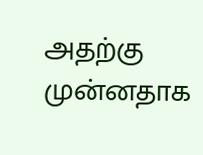அதற்கு முன்னதாக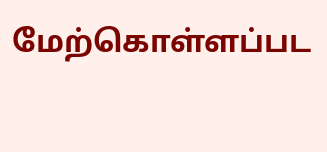மேற்கொள்ளப்பட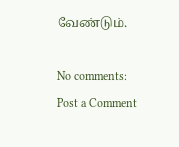வேண்டும்.

No comments:
Post a Comment